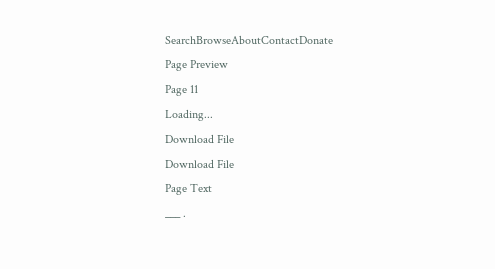SearchBrowseAboutContactDonate
Page Preview
Page 11
Loading...
Download File
Download File
Page Text
___ .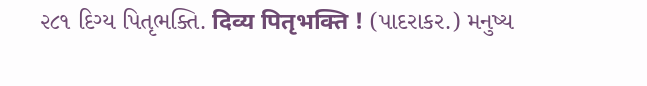૨૮૧ દિગ્ય પિતૃભક્તિ. दिव्य पितृभक्ति ! (પાદરાકર.) મનુષ્ય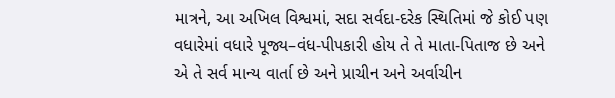માત્રને, આ અખિલ વિશ્વમાં, સદા સર્વદા-દરેક સ્થિતિમાં જે કોઈ પણ વધારેમાં વધારે પૂજ્ય–વંધ-પીપકારી હોય તે તે માતા-પિતાજ છે અને એ તે સર્વ માન્ય વાર્તા છે અને પ્રાચીન અને અર્વાચીન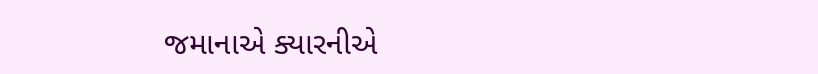જમાનાએ ક્યારનીએ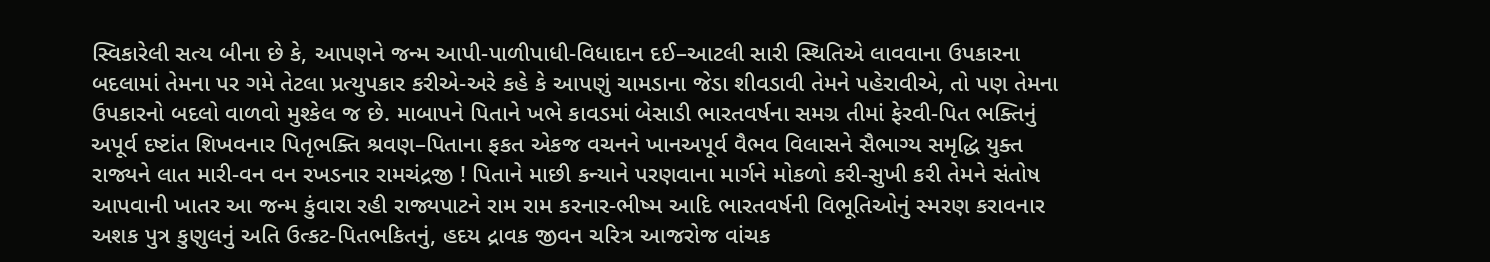સ્વિકારેલી સત્ય બીના છે કે, આપણને જન્મ આપી-પાળીપાધી-વિધાદાન દઈ–આટલી સારી સ્થિતિએ લાવવાના ઉપકારના બદલામાં તેમના પર ગમે તેટલા પ્રત્યુપકાર કરીએ-અરે કહે કે આપણું ચામડાના જેડા શીવડાવી તેમને પહેરાવીએ, તો પણ તેમના ઉપકારનો બદલો વાળવો મુશ્કેલ જ છે. માબાપને પિતાને ખભે કાવડમાં બેસાડી ભારતવર્ષના સમગ્ર તીમાં ફેરવી-પિત ભક્તિનું અપૂર્વ દષ્ટાંત શિખવનાર પિતૃભક્તિ શ્રવણ–પિતાના ફકત એકજ વચનને ખાનઅપૂર્વ વૈભવ વિલાસને સૈભાગ્ય સમૃદ્ધિ યુક્ત રાજ્યને લાત મારી-વન વન રખડનાર રામચંદ્રજી ! પિતાને માછી કન્યાને પરણવાના માર્ગને મોકળો કરી-સુખી કરી તેમને સંતોષ આપવાની ખાતર આ જન્મ કુંવારા રહી રાજ્યપાટને રામ રામ કરનાર-ભીષ્મ આદિ ભારતવર્ષની વિભૂતિઓનું સ્મરણ કરાવનાર અશક પુત્ર કુણુલનું અતિ ઉત્કટ-પિતભકિતનું, હદય દ્રાવક જીવન ચરિત્ર આજરોજ વાંચક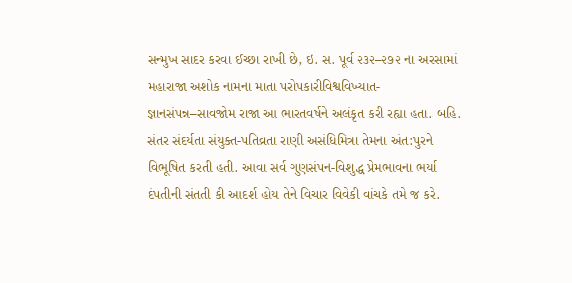સન્મુખ સાદર કરવા ઈચ્છા રાખી છે, ઇ. સ. પૂર્વ ૨૩૨–૨૭૨ ના અરસામાં મહારાજા અશોક નામના માતા પરોપકારીવિશ્વવિખ્યાત-જ્ઞાનસંપન્ન–સાવજોમ રાજા આ ભારતવર્ષને અલંકૃત કરી રહ્યા હતા. બહિ. સંતર સંદર્યતા સંયુક્ત-પતિવ્રતા રાણી અસંધિમિત્રા તેમના અંત:પુરને વિભૂષિત કરતી હતી. આવા સર્વ ગુણસંપન-વિશુદ્ધ પ્રેમભાવના ભર્યા દંપતીની સંતતી કી આદર્શ હોય તેને વિચાર વિવેકી વાંચકે તમે જ કરે.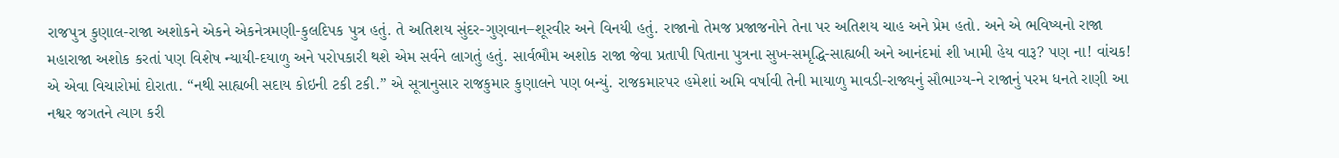રાજપુત્ર કુણાલ-રાજા અશોકને એકને એકનેત્રમણી-કુલદિપક પુત્ર હતું. તે અતિશય સુંદર-ગુણવાન–શૂરવીર અને વિનયી હતું. રાજાનો તેમજ પ્રજાજનોને તેના પર અતિશય ચાહ અને પ્રેમ હતો. અને એ ભવિષ્યનો રાજા મહારાજા અશોક કરતાં પણ વિશેષ ન્યાયી-દયાળુ અને પરોપકારી થશે એમ સર્વને લાગતું હતું. સાર્વભૌમ અશોક રાજા જેવા પ્રતાપી પિતાના પુત્રના સુખ-સમૃદ્ધિ-સાહ્યબી અને આનંદમાં શી ખામી હેય વારૂ? પણ ના! વાંચક! એ એવા વિચારોમાં દોરાતા. “નથી સાહ્યબી સદાય કોઇની ટકી ટકી.” એ સૂત્રાનુસાર રાજકુમાર કુણાલને પણ બન્યું. રાજકમારપર હમેશાં અમિ વર્ષાવી તેની માયાળુ માવડી-રાજ્યનું સૌભાગ્ય-ને રાજાનું પરમ ધનતે રાણી આ નશ્વર જગતને ત્યાગ કરી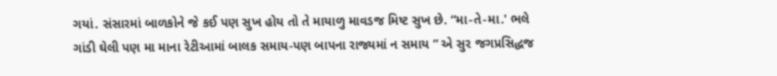ગયાં. સંસારમાં બાળકોને જે કઈ પણ સુખ હોય તો તે માયાળુ માવડજ મિષ્ટ સુખ છે. “મા-તે-મા.' ભલે ગાંડી ઘેલી પણ મા માના રેટીઆમાં બાલક સમાય-પણ બાપના રાજ્યમાં ન સમાય ” એ સુર જગપ્રસિદ્ધજ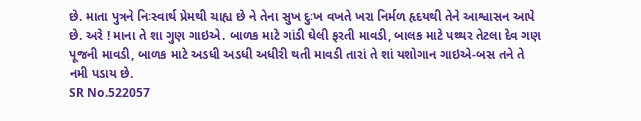છે. માતા પુત્રને નિઃસ્વાર્થ પ્રેમથી ચાહ્ય છે ને તેના સુખ દુઃખ વખતે ખરા નિર્મળ હૃદયથી તેને આશ્વાસન આપે છે. અરે ! માના તે શા ગુણ ગાઇએ. બાળક માટે ગાંડી ઘેલી ફરતી માવડી, બાલક માટે પથ્થર તેટલા દેવ ગણ પૂજની માવડી, બાળક માટે અડધી અડધી અધીરી થતી માવડી તારાં તે શાં યશોગાન ગાઇએ-બસ તને તે નમી પડાય છે.
SR No.522057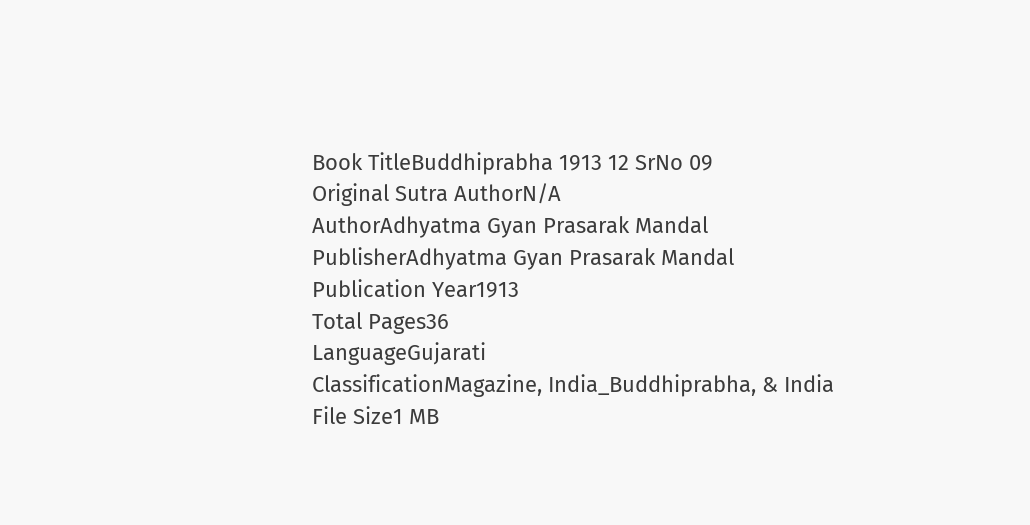Book TitleBuddhiprabha 1913 12 SrNo 09
Original Sutra AuthorN/A
AuthorAdhyatma Gyan Prasarak Mandal
PublisherAdhyatma Gyan Prasarak Mandal
Publication Year1913
Total Pages36
LanguageGujarati
ClassificationMagazine, India_Buddhiprabha, & India
File Size1 MB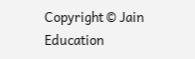Copyright © Jain Education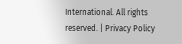International. All rights reserved. | Privacy Policy